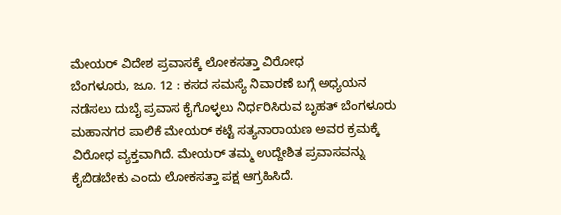ಮೇಯರ್ ವಿದೇಶ ಪ್ರವಾಸಕ್ಕೆ ಲೋಕಸತ್ತಾ ವಿರೋಧ
ಬೆಂಗಳೂರು, ಜೂ. 12 : ಕಸದ ಸಮಸ್ಯೆ ನಿವಾರಣೆ ಬಗ್ಗೆ ಅಧ್ಯಯನ ನಡೆಸಲು ದುಬೈ ಪ್ರವಾಸ ಕೈಗೊಳ್ಳಲು ನಿರ್ಧರಿಸಿರುವ ಬೃಹತ್ ಬೆಂಗಳೂರು ಮಹಾನಗರ ಪಾಲಿಕೆ ಮೇಯರ್ ಕಟ್ಟೆ ಸತ್ಯನಾರಾಯಣ ಅವರ ಕ್ರಮಕ್ಕೆ ವಿರೋಧ ವ್ಯಕ್ತವಾಗಿದೆ. ಮೇಯರ್ ತಮ್ಮ ಉದ್ದೇಶಿತ ಪ್ರವಾಸವನ್ನು ಕೈಬಿಡಬೇಕು ಎಂದು ಲೋಕಸತ್ತಾ ಪಕ್ಷ ಆಗ್ರಹಿಸಿದೆ.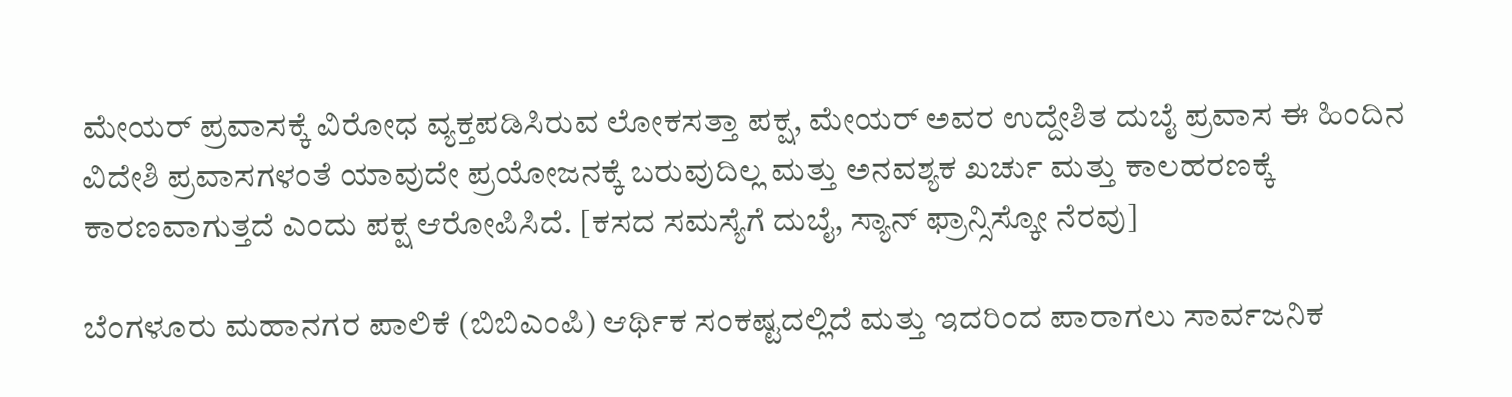ಮೇಯರ್ ಪ್ರವಾಸಕ್ಕೆ ವಿರೋಧ ವ್ಯಕ್ತಪಡಿಸಿರುವ ಲೋಕಸತ್ತಾ ಪಕ್ಷ, ಮೇಯರ್ ಅವರ ಉದ್ದೇಶಿತ ದುಬೈ ಪ್ರವಾಸ ಈ ಹಿಂದಿನ ವಿದೇಶಿ ಪ್ರವಾಸಗಳಂತೆ ಯಾವುದೇ ಪ್ರಯೋಜನಕ್ಕೆ ಬರುವುದಿಲ್ಲ ಮತ್ತು ಅನವಶ್ಯಕ ಖರ್ಚು ಮತ್ತು ಕಾಲಹರಣಕ್ಕೆ ಕಾರಣವಾಗುತ್ತದೆ ಎಂದು ಪಕ್ಷ ಆರೋಪಿಸಿದೆ. [ಕಸದ ಸಮಸ್ಯೆಗೆ ದುಬೈ, ಸ್ಯಾನ್ ಫ್ರಾನ್ಸಿಸ್ಕೋ ನೆರವು]

ಬೆಂಗಳೂರು ಮಹಾನಗರ ಪಾಲಿಕೆ (ಬಿಬಿಎಂಪಿ) ಆರ್ಥಿಕ ಸಂಕಷ್ಟದಲ್ಲಿದೆ ಮತ್ತು ಇದರಿಂದ ಪಾರಾಗಲು ಸಾರ್ವಜನಿಕ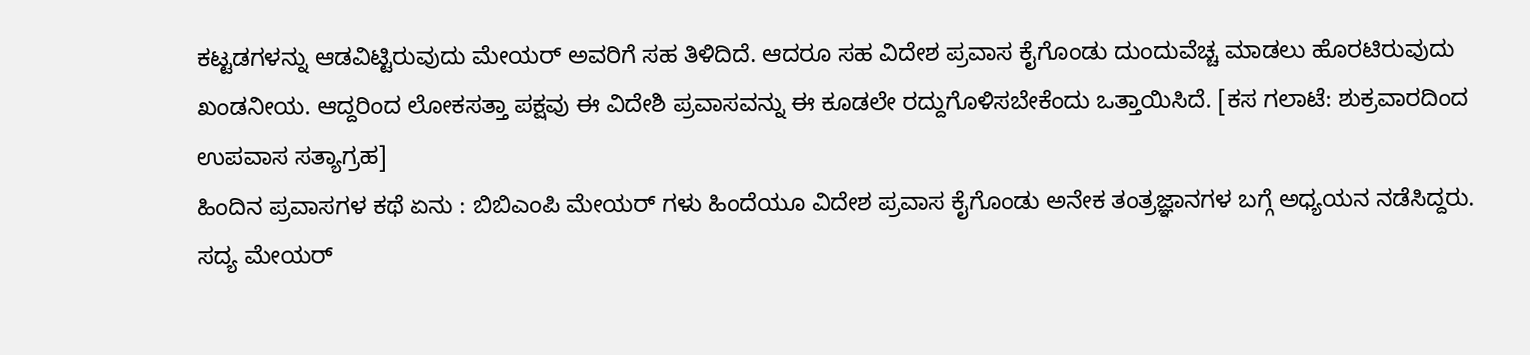ಕಟ್ಟಡಗಳನ್ನು ಆಡವಿಟ್ಟಿರುವುದು ಮೇಯರ್ ಅವರಿಗೆ ಸಹ ತಿಳಿದಿದೆ. ಆದರೂ ಸಹ ವಿದೇಶ ಪ್ರವಾಸ ಕೈಗೊಂಡು ದುಂದುವೆಚ್ಚ ಮಾಡಲು ಹೊರಟಿರುವುದು ಖಂಡನೀಯ. ಆದ್ದರಿಂದ ಲೋಕಸತ್ತಾ ಪಕ್ಷವು ಈ ವಿದೇಶಿ ಪ್ರವಾಸವನ್ನು ಈ ಕೂಡಲೇ ರದ್ದುಗೊಳಿಸಬೇಕೆಂದು ಒತ್ತಾಯಿಸಿದೆ. [ಕಸ ಗಲಾಟೆ: ಶುಕ್ರವಾರದಿಂದ ಉಪವಾಸ ಸತ್ಯಾಗ್ರಹ]
ಹಿಂದಿನ ಪ್ರವಾಸಗಳ ಕಥೆ ಏನು : ಬಿಬಿಎಂಪಿ ಮೇಯರ್ ಗಳು ಹಿಂದೆಯೂ ವಿದೇಶ ಪ್ರವಾಸ ಕೈಗೊಂಡು ಅನೇಕ ತಂತ್ರಜ್ಞಾನಗಳ ಬಗ್ಗೆ ಅಧ್ಯಯನ ನಡೆಸಿದ್ದರು. ಸದ್ಯ ಮೇಯರ್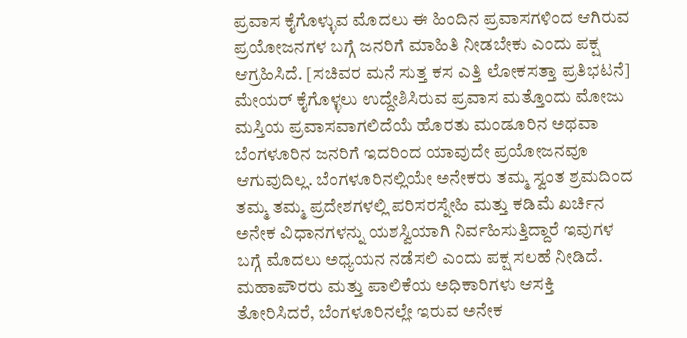ಪ್ರವಾಸ ಕೈಗೊಳ್ಳುವ ಮೊದಲು ಈ ಹಿಂದಿನ ಪ್ರವಾಸಗಳಿಂದ ಆಗಿರುವ ಪ್ರಯೋಜನಗಳ ಬಗ್ಗೆ ಜನರಿಗೆ ಮಾಹಿತಿ ನೀಡಬೇಕು ಎಂದು ಪಕ್ಷ ಆಗ್ರಹಿಸಿದೆ. [ಸಚಿವರ ಮನೆ ಸುತ್ತ ಕಸ ಎತ್ತಿ ಲೋಕಸತ್ತಾ ಪ್ರತಿಭಟನೆ]
ಮೇಯರ್ ಕೈಗೊಳ್ಳಲು ಉದ್ದೇಶಿಸಿರುವ ಪ್ರವಾಸ ಮತ್ತೊಂದು ಮೋಜು ಮಸ್ತಿಯ ಪ್ರವಾಸವಾಗಲಿದೆಯೆ ಹೊರತು ಮಂಡೂರಿನ ಅಥವಾ ಬೆಂಗಳೂರಿನ ಜನರಿಗೆ ಇದರಿಂದ ಯಾವುದೇ ಪ್ರಯೋಜನವೂ ಆಗುವುದಿಲ್ಲ. ಬೆಂಗಳೂರಿನಲ್ಲಿಯೇ ಅನೇಕರು ತಮ್ಮ ಸ್ವಂತ ಶ್ರಮದಿಂದ ತಮ್ಮ ತಮ್ಮ ಪ್ರದೇಶಗಳಲ್ಲಿ ಪರಿಸರಸ್ನೇಹಿ ಮತ್ತು ಕಡಿಮೆ ಖರ್ಚಿನ ಅನೇಕ ವಿಧಾನಗಳನ್ನು ಯಶಸ್ವಿಯಾಗಿ ನಿರ್ವಹಿಸುತ್ತಿದ್ದಾರೆ ಇವುಗಳ ಬಗ್ಗೆ ಮೊದಲು ಅಧ್ಯಯನ ನಡೆಸಲಿ ಎಂದು ಪಕ್ಷ ಸಲಹೆ ನೀಡಿದೆ.
ಮಹಾಪೌರರು ಮತ್ತು ಪಾಲಿಕೆಯ ಅಧಿಕಾರಿಗಳು ಆಸಕ್ತಿ ತೋರಿಸಿದರೆ, ಬೆಂಗಳೂರಿನಲ್ಲೇ ಇರುವ ಅನೇಕ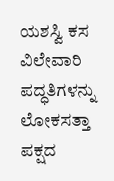ಯಶಸ್ವಿ ಕಸ ವಿಲೇವಾರಿ ಪದ್ಧತಿಗಳನ್ನು ಲೋಕಸತ್ತಾ ಪಕ್ಷದ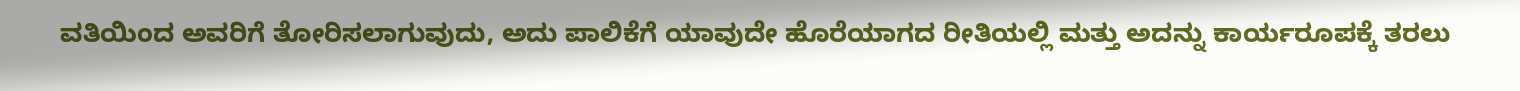ವತಿಯಿಂದ ಅವರಿಗೆ ತೋರಿಸಲಾಗುವುದು, ಅದು ಪಾಲಿಕೆಗೆ ಯಾವುದೇ ಹೊರೆಯಾಗದ ರೀತಿಯಲ್ಲಿ ಮತ್ತು ಅದನ್ನು ಕಾರ್ಯರೂಪಕ್ಕೆ ತರಲು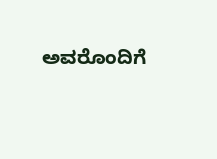ಅವರೊಂದಿಗೆ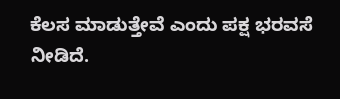ಕೆಲಸ ಮಾಡುತ್ತೇವೆ ಎಂದು ಪಕ್ಷ ಭರವಸೆ ನೀಡಿದೆ.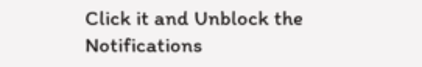Click it and Unblock the Notifications